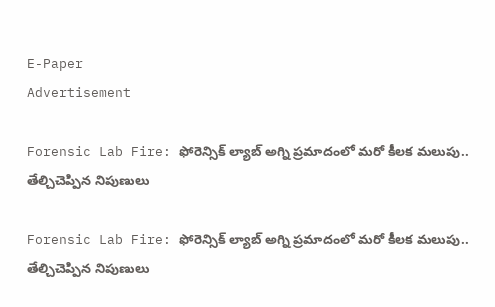E-Paper
Advertisement

Forensic Lab Fire: ఫోరెన్సిక్ ల్యాబ్‌ అగ్ని ప్రమాదంలో మరో కీలక మలుపు.. తేల్చిచెప్పిన నిపుణులు

Forensic Lab Fire: ఫోరెన్సిక్ ల్యాబ్‌ అగ్ని ప్రమాదంలో మరో కీలక మలుపు.. తేల్చిచెప్పిన నిపుణులు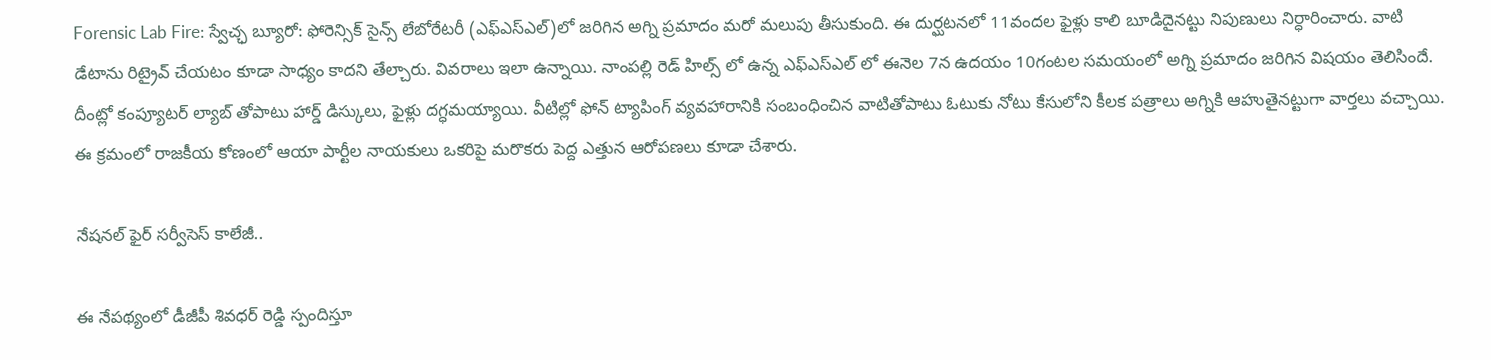Forensic Lab Fire: స్వేచ్ఛ బ్యూరో: ఫోరెన్సిక్ సైన్స్ లేబోరేటరీ (ఎఫ్ఎస్ఎల్)లో జరిగిన అగ్ని ప్రమాదం మరో మలుపు తీసుకుంది. ఈ దుర్ఘటనలో 11వందల ఫైళ్లు కాలి బూడిదైనట్టు నిపుణులు నిర్ధారించారు. వాటి డేటాను రిట్రైవ్ చేయటం కూడా సాధ్యం కాదని తేల్చారు. వివరాలు ఇలా ఉన్నాయి. నాంపల్లి రెడ్ హిల్స్ లో ఉన్న ఎఫ్ఎస్ఎల్ లో ఈనెల 7న ఉదయం 10గంటల సమయంలో అగ్ని ప్రమాదం జరిగిన విషయం తెలిసిందే. దీంట్లో కంప్యూటర్ ల్యాబ్ తోపాటు హార్డ్ డిస్కులు, ఫైళ్లు దగ్ధమయ్యాయి. వీటిల్లో ఫోన్ ట్యాపింగ్ వ్యవహారానికి సంబంధించిన వాటితోపాటు ఓటుకు నోటు కేసులోని కీలక పత్రాలు అగ్నికి ఆహుతైనట్టుగా వార్తలు వచ్చాయి. ఈ క్రమంలో రాజకీయ కోణంలో ఆయా పార్టీల నాయకులు ఒకరిపై మరొకరు పెద్ద ఎత్తున ఆరోపణలు కూడా చేశారు.

నేషనల్ ఫైర్ సర్వీసెస్ కాలేజీ..

ఈ నేపథ్యంలో డీజీపీ శివధర్ రెడ్డి స్పందిస్తూ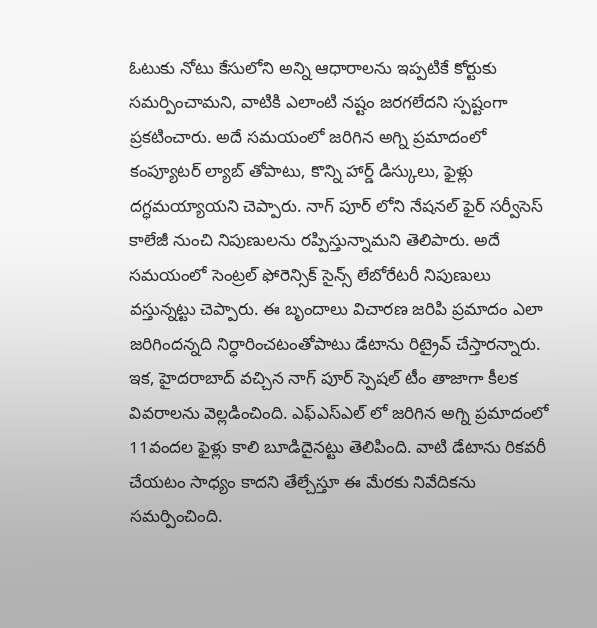ఓటుకు నోటు కేసులోని అన్ని ఆధారాలను ఇప్పటికే కోర్టుకు సమర్పించామని, వాటికి ఎలాంటి నష్టం జరగలేదని స్పష్టంగా ప్రకటించారు. అదే సమయంలో జరిగిన అగ్ని ప్రమాదంలో కంప్యూటర్ ల్యాబ్ తోపాటు, కొన్ని హార్డ్ డిస్కులు, ఫైళ్లు దగ్ధమయ్యాయని చెప్పారు. నాగ్ పూర్ లోని నేషనల్ ఫైర్ సర్వీసెస్ కాలేజీ నుంచి నిపుణులను రప్పిస్తున్నామని తెలిపారు. అదే సమయంలో సెంట్రల్ ఫోరెన్సిక్ సైన్స్ లేబోరేటరీ నిపుణులు వస్తున్నట్టు చెప్పారు. ఈ బృందాలు విచారణ జరిపి ప్రమాదం ఎలా జరిగిందన్నది నిర్ధారించటంతోపాటు డేటాను రిట్రైవ్ చేస్తారన్నారు. ఇక, హైదరాబాద్ వచ్చిన నాగ్ పూర్ స్పెషల్ టీం తాజాగా కీలక వివరాలను వెల్లడించింది. ఎఫ్ఎస్ఎల్ లో జరిగిన అగ్ని ప్రమాదంలో 11వందల ఫైళ్లు కాలి బూడిదైనట్టు తెలిపింది. వాటి డేటాను రికవరీ చేయటం సాధ్యం కాదని తేల్చేస్తూ ఈ మేరకు నివేదికను సమర్పించింది.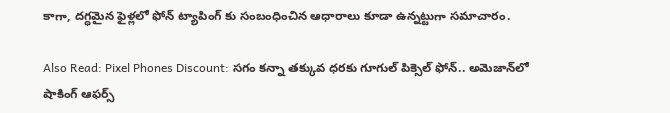కాగా, దగ్ధమైన ఫైళ్లలో ఫోన్ ట్యాపింగ్ కు సంబంధించిన ఆధారాలు కూడా ఉన్నట్టుగా సమాచారం.

Also Read: Pixel Phones Discount: సగం కన్నా తక్కువ ధరకు గూగుల్ పిక్సెల్ ఫోన్.. అమెజాన్‌లో షాకింగ్ ఆఫర్స్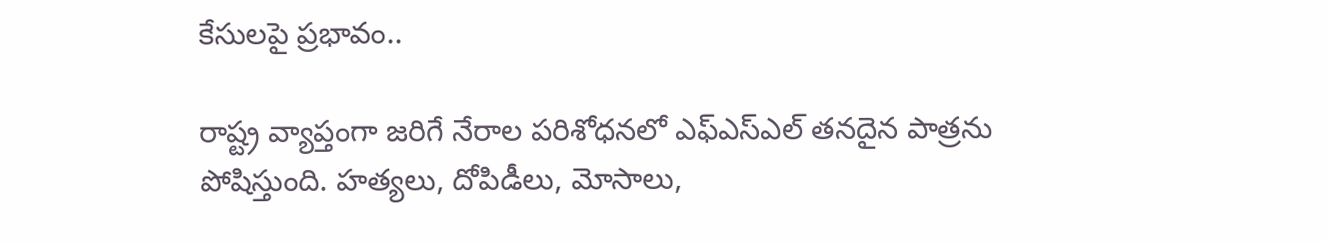కేసులపై ప్రభావం..

రాష్ట్ర వ్యాప్తంగా జరిగే నేరాల పరిశోధనలో ఎఫ్ఎస్ఎల్ తనదైన పాత్రను పోషిస్తుంది. హత్యలు, దోపిడీలు, మోసాలు,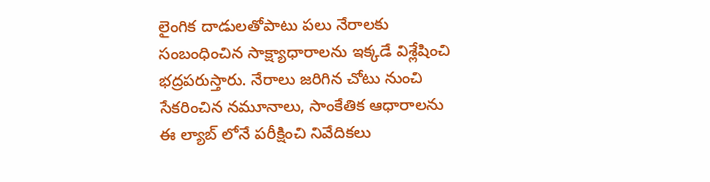లైంగిక దాడులతోపాటు పలు నేరాలకు సంబంధించిన సాక్ష్యాధారాలను ఇక్కడే విశ్లేషించి భద్రపరుస్తారు. నేరాలు జరిగిన చోటు నుంచి సేకరించిన నమూనాలు, సాంకేతిక ఆధారాలను ఈ ల్యాబ్ లోనే పరీక్షించి నివేదికలు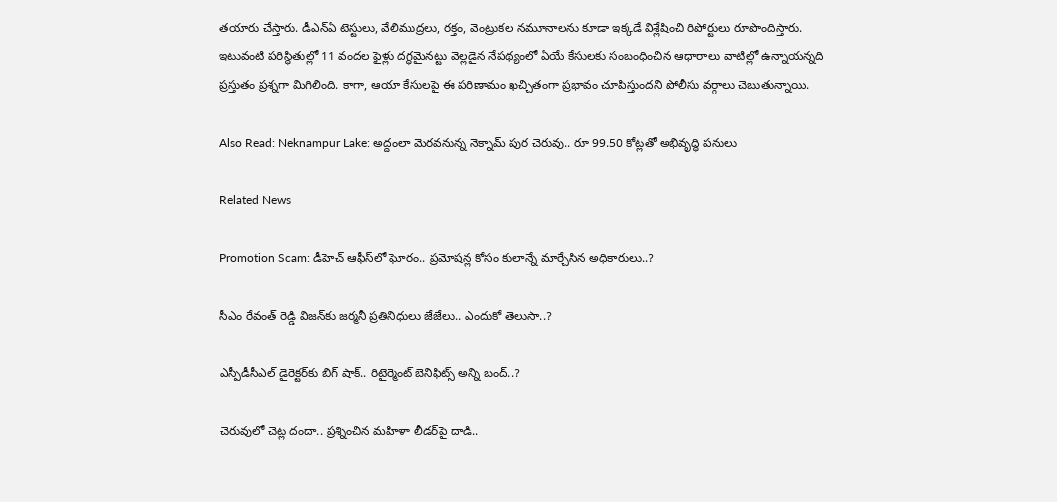తయారు చేస్తారు. డీఎన్ఏ టెస్టులు, వేలిముద్రలు, రక్తం, వెంట్రుకల నమూనాలను కూడా ఇక్కడే విశ్లేషించి రిపోర్టులు రూపొందిస్తారు. ఇటువంటి పరిస్థితుల్లో 11 వందల ఫైళ్లు దగ్ధమైనట్టు వెల్లడైన నేపథ్యంలో ఏయే కేసులకు సంబంధించిన ఆధారాలు వాటిల్లో ఉన్నాయన్నది ప్రస్తుతం ప్రశ్నగా మిగిలింది. కాగా, ఆయా కేసులపై ఈ పరిణామం ఖచ్చితంగా ప్రభావం చూపిస్తుందని పోలీసు వర్గాలు చెబుతున్నాయి.

Also Read: Neknampur Lake: అద్దంలా మెరవనున్న నెక్నామ్ పుర చెరువు.. రూ 99.50 కోట్లతో అభివృద్ధి పనులు

Related News

Promotion Scam: డీహెచ్ ఆఫీస్‌లో ఘోరం.. ప్రమోషన్ల కోసం కులాన్నే మార్చేసిన అధికారులు..?

సీఎం రేవంత్ రెడ్డి విజన్‌కు జర్మనీ ప్రతినిధులు జేజేలు.. ఎందుకో తెలుసా..?

ఎస్పీడీసీఎల్ డైరెక్టర్‌కు బిగ్ షాక్.. రిటైర్మెంట్ బెనిఫిట్స్ అన్ని బంద్..?

చెరువులో చెట్ల దందా.. ప్రశ్నించిన మహిళా లీడర్‌పై దాడి..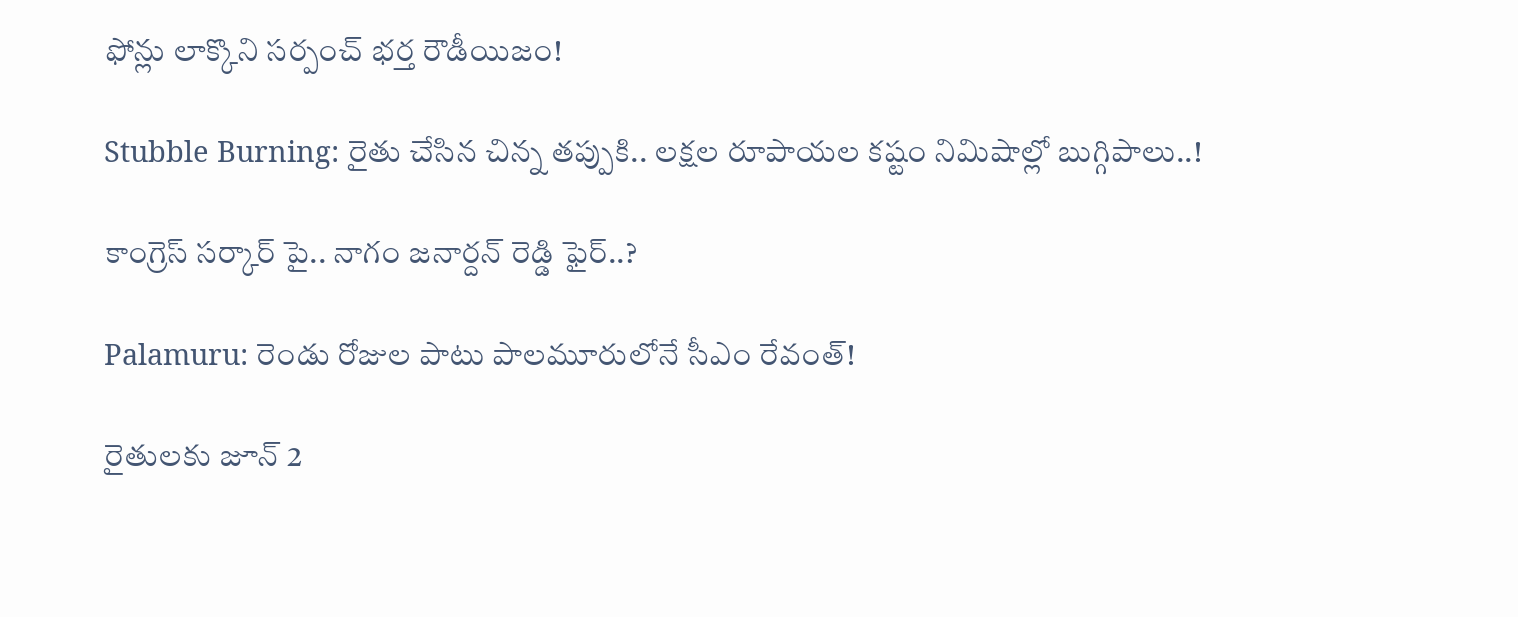ఫోన్లు లాక్కొని సర్పంచ్ భర్త రౌడీయిజం!

Stubble Burning: రైతు చేసిన చిన్న తప్పుకి.. లక్షల రూపాయల కష్టం నిమిషాల్లో బుగ్గిపాలు..!

కాంగ్రెస్ సర్కార్‌ పై.. నాగం జనార్దన్ రెడ్డి ఫైర్..?

Palamuru: రెండు రోజుల పాటు పాలమూరులోనే సీఎం రేవంత్!

రైతులకు జూన్ 2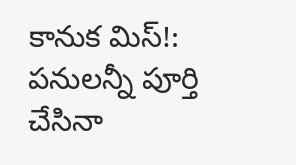కానుక మిస్!: పనులన్నీ పూర్తి చేసినా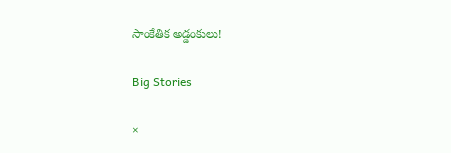సాంకేతిక అడ్డంకులు!

Big Stories

×